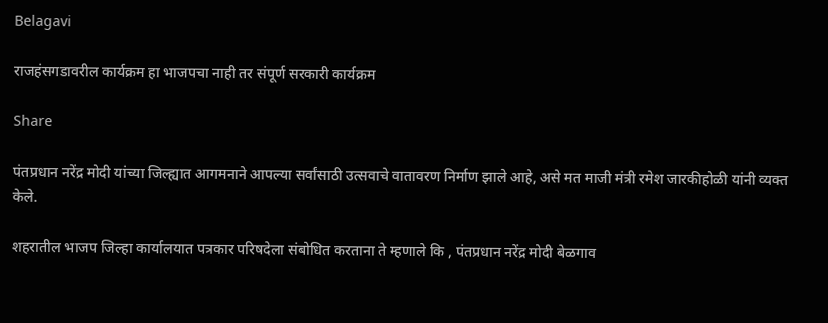Belagavi

राजहंसगडावरील कार्यक्रम हा भाजपचा नाही तर संपूर्ण सरकारी कार्यक्रम

Share

पंतप्रधान नरेंद्र मोदी यांच्या जिल्ह्यात आगमनाने आपल्या सर्वांसाठी उत्सवाचे वातावरण निर्माण झाले आहे, असे मत माजी मंत्री रमेश जारकीहोळी यांनी व्यक्त केले.

शहरातील भाजप जिल्हा कार्यालयात पत्रकार परिषदेला संबोधित करताना ते म्हणाले कि , पंतप्रधान नरेंद्र मोदी बेळगाव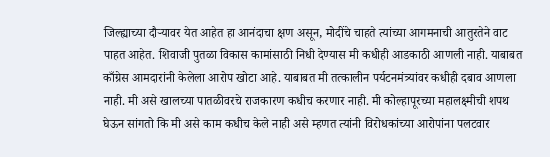जिल्ह्याच्या दौऱ्यावर येत आहेत हा आनंदाचा क्षण असून, मोदींचे चाहते त्यांच्या आगमनाची आतुरतेने वाट पाहत आहेत. शिवाजी पुतळा विकास कामांसाठी निधी देण्यास मी कधीही आडकाठी आणली नाही. याबाबत काँग्रेस आमदारांनी केलेला आरोप खोटा आहे. याबाबत मी तत्कालीन पर्यटनमंत्र्यांवर कधीही दबाव आणला नाही. मी असे खालच्या पातळीवरचे राजकारण कधीच करणार नाही. मी कोल्हापूरच्या महालक्ष्मीची शपथ घेऊन सांगतो कि मी असे काम कधीच केले नाही असे म्हणत त्यांनी विरोधकांच्या आरोपांना पलटवार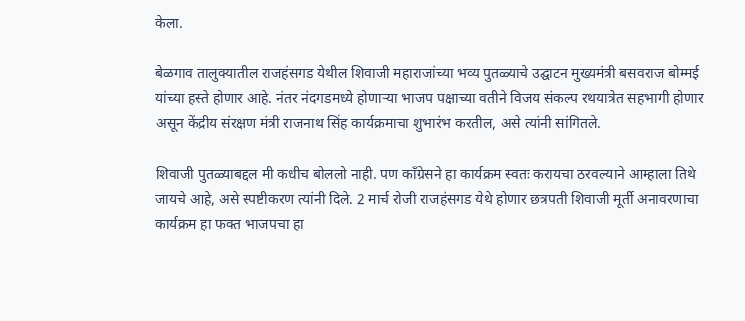केला.

बेळगाव तालुक्यातील राजहंसगड येथील शिवाजी महाराजांच्या भव्य पुतळ्याचे उद्घाटन मुख्यमंत्री बसवराज बोम्मई यांच्या हस्ते होणार आहे. नंतर नंदगडमध्ये होणाऱ्या भाजप पक्षाच्या वतीने विजय संकल्प रथयात्रेत सहभागी होणार असून केंद्रीय संरक्षण मंत्री राजनाथ सिंह कार्यक्रमाचा शुभारंभ करतील, असे त्यांनी सांगितले.

शिवाजी पुतळ्याबद्दल मी कधीच बोललो नाही. पण काँग्रेसने हा कार्यक्रम स्वतः करायचा ठरवल्याने आम्हाला तिथे जायचे आहे, असे स्पष्टीकरण त्यांनी दिले. 2 मार्च रोजी राजहंसगड येथे होणार छत्रपती शिवाजी मूर्ती अनावरणाचा कार्यक्रम हा फक्त भाजपचा हा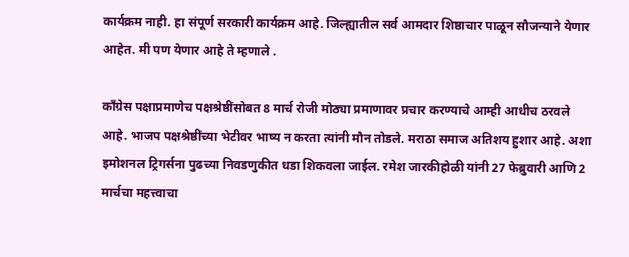कार्यक्रम नाही. हा संपूर्ण सरकारी कार्यक्रम आहे. जिल्ह्यातील सर्व आमदार शिष्ठाचार पाळून सौजन्याने येणार आहेत. मी पण येणार आहे ते म्हणाले .

काँग्रेस पक्षाप्रमाणेच पक्षश्रेष्ठींसोबत 8 मार्च रोजी मोठ्या प्रमाणावर प्रचार करण्याचे आम्ही आधीच ठरवले आहे. भाजप पक्षश्रेष्ठींच्या भेटीवर भाष्य न करता त्यांनी मौन तोडले. मराठा समाज अतिशय हुशार आहे. अशा इमोशनल ट्रिगर्सना पुढच्या निवडणुकीत धडा शिकवला जाईल. रमेश जारकीहोळी यांनी 27 फेब्रुवारी आणि 2 मार्चचा महत्त्वाचा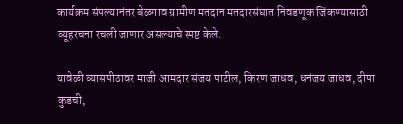कार्यक्रम संपल्यानंतर बेळगाव ग्रामीण मतदान मतदारसंघात निवडणूक जिंकण्यासाठी व्यूहरचना रचली जाणार असल्याचे स्पष्ट केले.

यावेळी व्यासपीठावर माजी आमदार संजय पाटील, किरण जाधव, धनंजय जाधव, दीपा कुडची,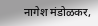नागेश मंडोळकर,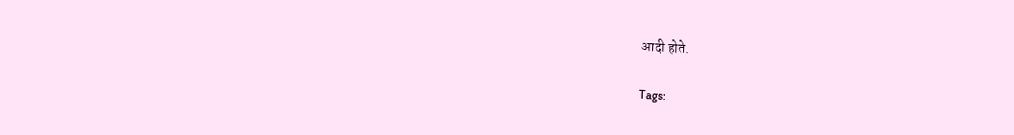आदी होते.

Tags: